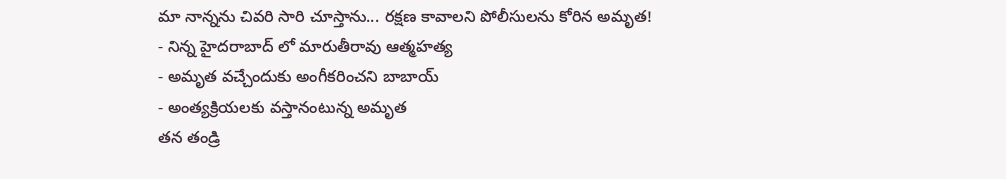మా నాన్నను చివరి సారి చూస్తాను... రక్షణ కావాలని పోలీసులను కోరిన అమృత!
- నిన్న హైదరాబాద్ లో మారుతీరావు ఆత్మహత్య
- అమృత వచ్చేందుకు అంగీకరించని బాబాయ్
- అంత్యక్రియలకు వస్తానంటున్న అమృత
తన తండ్రి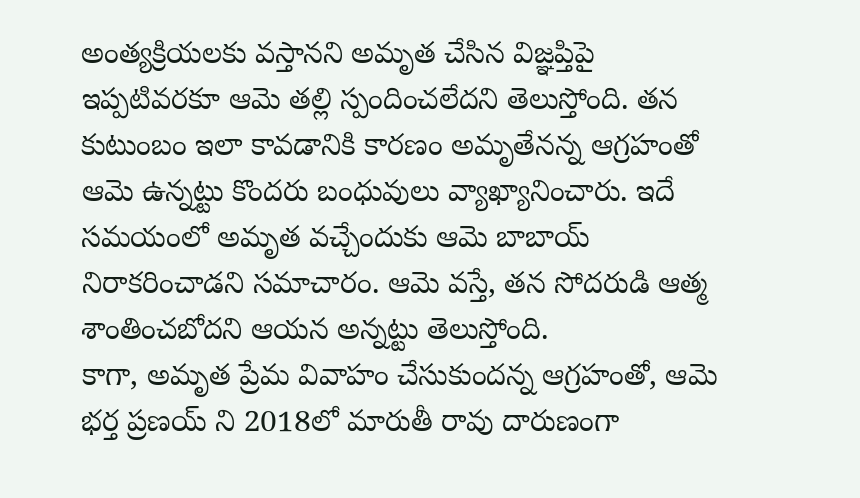అంత్యక్రియలకు వస్తానని అమృత చేసిన విజ్ఞప్తిపై ఇప్పటివరకూ ఆమె తల్లి స్పందించలేదని తెలుస్తోంది. తన కుటుంబం ఇలా కావడానికి కారణం అమృతేనన్న ఆగ్రహంతో ఆమె ఉన్నట్టు కొందరు బంధువులు వ్యాఖ్యానించారు. ఇదే సమయంలో అమృత వచ్చేందుకు ఆమె బాబాయ్ నిరాకరించాడని సమాచారం. ఆమె వస్తే, తన సోదరుడి ఆత్మ శాంతించబోదని ఆయన అన్నట్టు తెలుస్తోంది.
కాగా, అమృత ప్రేమ వివాహం చేసుకుందన్న ఆగ్రహంతో, ఆమె భర్త ప్రణయ్ ని 2018లో మారుతీ రావు దారుణంగా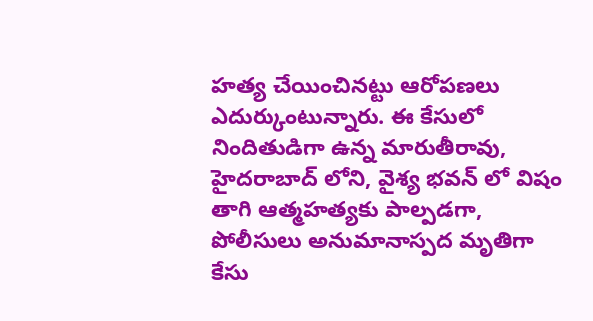హత్య చేయించినట్టు ఆరోపణలు ఎదుర్కుంటున్నారు. ఈ కేసులో నిందితుడిగా ఉన్న మారుతీరావు, హైదరాబాద్ లోని, వైశ్య భవన్ లో విషం తాగి ఆత్మహత్యకు పాల్పడగా, పోలీసులు అనుమానాస్పద మృతిగా కేసు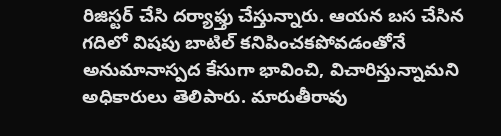రిజిస్టర్ చేసి దర్యాఫ్తు చేస్తున్నారు. ఆయన బస చేసిన గదిలో విషపు బాటిల్ కనిపించకపోవడంతోనే అనుమానాస్పద కేసుగా భావించి, విచారిస్తున్నామని అధికారులు తెలిపారు. మారుతీరావు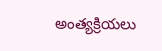అంత్యక్రియలు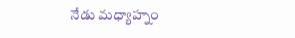నేడు మధ్యాహ్నం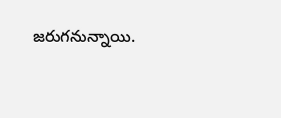జరుగనున్నాయి.